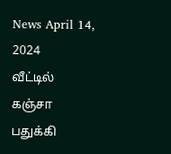News April 14, 2024
வீட்டில் கஞ்சா பதுக்கி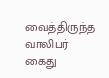வைத்திருந்த வாலிபர் கைது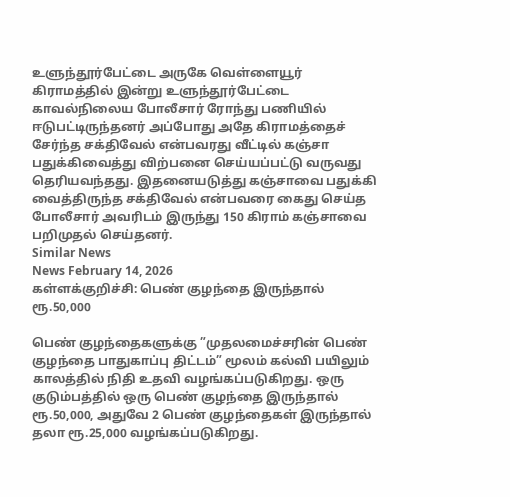உளுந்தூர்பேட்டை அருகே வெள்ளையூர் கிராமத்தில் இன்று உளுந்தூர்பேட்டை காவல்நிலைய போலீசார் ரோந்து பணியில் ஈடுபட்டிருந்தனர் அப்போது அதே கிராமத்தைச் சேர்ந்த சக்திவேல் என்பவரது வீட்டில் கஞ்சா பதுக்கிவைத்து விற்பனை செய்யப்பட்டு வருவது தெரியவந்தது. இதனையடுத்து கஞ்சாவை பதுக்கி வைத்திருந்த சக்திவேல் என்பவரை கைது செய்த போலீசார் அவரிடம் இருந்து 150 கிராம் கஞ்சாவை பறிமுதல் செய்தனர்.
Similar News
News February 14, 2026
கள்ளக்குறிச்சி: பெண் குழந்தை இருந்தால் ரூ.50,000

பெண் குழந்தைகளுக்கு ”முதலமைச்சரின் பெண் குழந்தை பாதுகாப்பு திட்டம்” மூலம் கல்வி பயிலும் காலத்தில் நிதி உதவி வழங்கப்படுகிறது. ஒரு குடும்பத்தில் ஒரு பெண் குழந்தை இருந்தால் ரூ.50,000, அதுவே 2 பெண் குழந்தைகள் இருந்தால் தலா ரூ.25,000 வழங்கப்படுகிறது.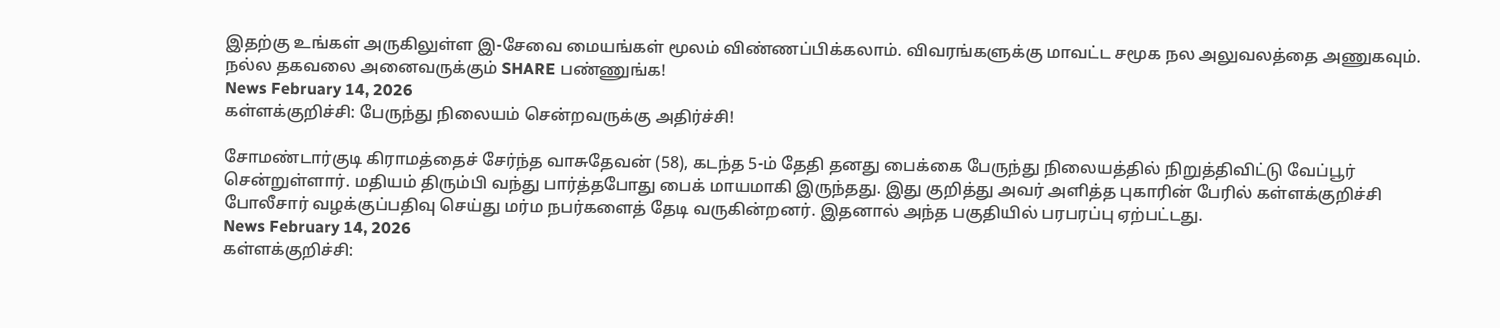இதற்கு உங்கள் அருகிலுள்ள இ-சேவை மையங்கள் மூலம் விண்ணப்பிக்கலாம். விவரங்களுக்கு மாவட்ட சமூக நல அலுவலத்தை அணுகவும். நல்ல தகவலை அனைவருக்கும் SHARE பண்ணுங்க!
News February 14, 2026
கள்ளக்குறிச்சி: பேருந்து நிலையம் சென்றவருக்கு அதிர்ச்சி!

சோமண்டார்குடி கிராமத்தைச் சேர்ந்த வாசுதேவன் (58), கடந்த 5-ம் தேதி தனது பைக்கை பேருந்து நிலையத்தில் நிறுத்திவிட்டு வேப்பூர் சென்றுள்ளார். மதியம் திரும்பி வந்து பார்த்தபோது பைக் மாயமாகி இருந்தது. இது குறித்து அவர் அளித்த புகாரின் பேரில் கள்ளக்குறிச்சி போலீசார் வழக்குப்பதிவு செய்து மர்ம நபர்களைத் தேடி வருகின்றனர். இதனால் அந்த பகுதியில் பரபரப்பு ஏற்பட்டது.
News February 14, 2026
கள்ளக்குறிச்சி: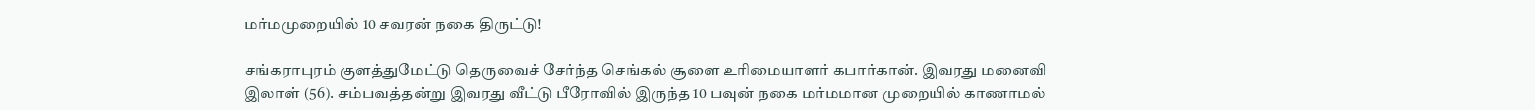மர்மமுறையில் 10 சவரன் நகை திருட்டு!

சங்கராபுரம் குளத்துமேட்டு தெருவைச் சேர்ந்த செங்கல் சூளை உரிமையாளர் கபார்கான். இவரது மனைவி இலாள் (56). சம்பவத்தன்று இவரது வீட்டு பீரோவில் இருந்த 10 பவுன் நகை மர்மமான முறையில் காணாமல்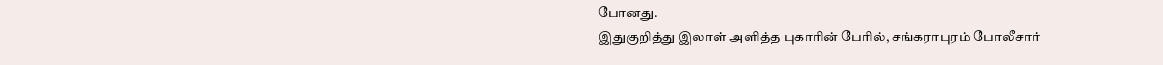போனது.
இதுகுறித்து இலாள் அளித்த புகாரின் பேரில், சங்கராபுரம் போலீசார்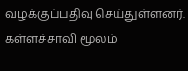வழக்குப்பதிவு செய்துள்ளனர். கள்ளச்சாவி மூலம்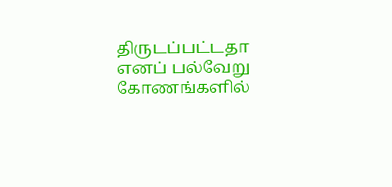திருடப்பட்டதா எனப் பல்வேறு கோணங்களில்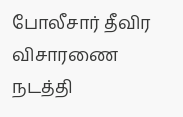போலீசார் தீவிர விசாரணை நடத்தி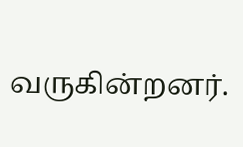வருகின்றனர்.